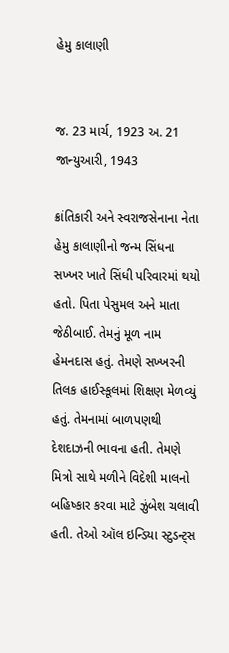હેમુ કાલાણી


જ. 23 માર્ચ, 1923 અ. 21 જાન્યુઆરી, 1943

ક્રાંતિકારી અને સ્વરાજસેનાના નેતા હેમુ કાલાણીનો જન્મ સિંધના સખ્ખર ખાતે સિંધી પરિવારમાં થયો હતો. પિતા પેસુમલ અને માતા જેઠીબાઈ. તેમનું મૂળ નામ હેમનદાસ હતું. તેમણે સખ્ખરની તિલક હાઈસ્કૂલમાં શિક્ષણ મેળવ્યું હતું. તેમનામાં બાળપણથી દેશદાઝની ભાવના હતી. તેમણે મિત્રો સાથે મળીને વિદેશી માલનો બહિષ્કાર કરવા માટે ઝુંબેશ ચલાવી હતી. તેઓ ઑલ ઇન્ડિયા સ્ટુડન્ટ્સ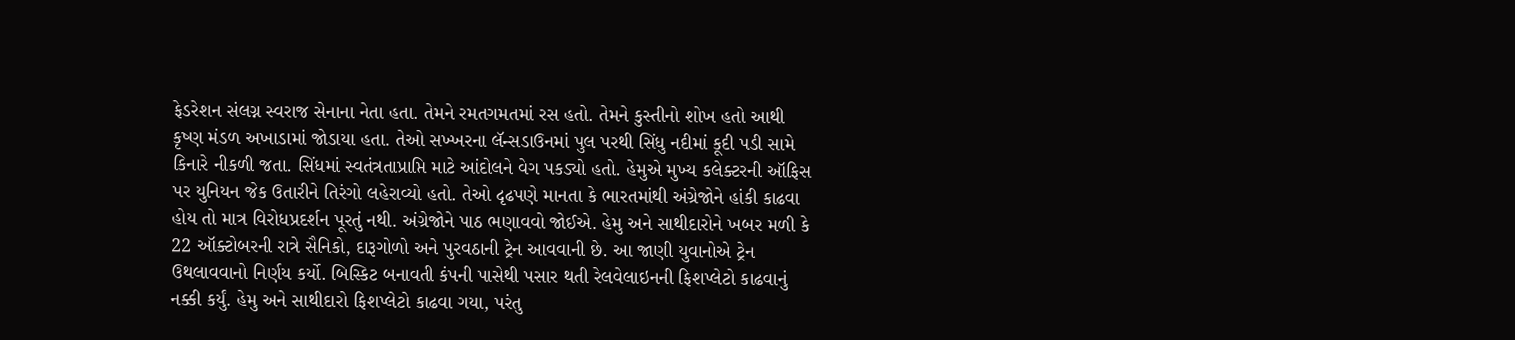ફેડરેશન સંલગ્ન સ્વરાજ સેનાના નેતા હતા. તેમને રમતગમતમાં રસ હતો. તેમને કુસ્તીનો શોખ હતો આથી કૃષ્ણ મંડળ અખાડામાં જોડાયા હતા. તેઓ સખ્ખરના લૅન્સડાઉનમાં પુલ પરથી સિંધુ નદીમાં કૂદી પડી સામે કિનારે નીકળી જતા. સિંધમાં સ્વતંત્રતાપ્રાપ્તિ માટે આંદોલને વેગ પકડ્યો હતો. હેમુએ મુખ્ય કલેક્ટરની ઑફિસ પર યુનિયન જેક ઉતારીને તિરંગો લહેરાવ્યો હતો. તેઓ દૃઢપણે માનતા કે ભારતમાંથી અંગ્રેજોને હાંકી કાઢવા હોય તો માત્ર વિરોધપ્રદર્શન પૂરતું નથી. અંગ્રેજોને પાઠ ભણાવવો જોઈએ. હેમુ અને સાથીદારોને ખબર મળી કે 22 ઑક્ટોબરની રાત્રે સૈનિકો, દારૂગોળો અને પુરવઠાની ટ્રેન આવવાની છે. આ જાણી યુવાનોએ ટ્રેન ઉથલાવવાનો નિર્ણય કર્યો. બિસ્કિટ બનાવતી કંપની પાસેથી પસાર થતી રેલવેલાઇનની ફિશપ્લેટો કાઢવાનું નક્કી કર્યું. હેમુ અને સાથીદારો ફિશપ્લેટો કાઢવા ગયા, પરંતુ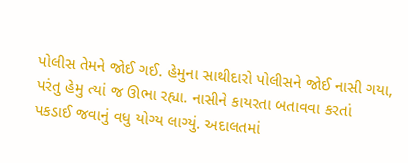પોલીસ તેમને જોઈ ગઈ. હેમુના સાથીદારો પોલીસને જોઈ નાસી ગયા, પરંતુ હેમુ ત્યાં જ ઊભા રહ્યા. નાસીને કાયરતા બતાવવા કરતાં પકડાઈ જવાનું વધુ યોગ્ય લાગ્યું. અદાલતમાં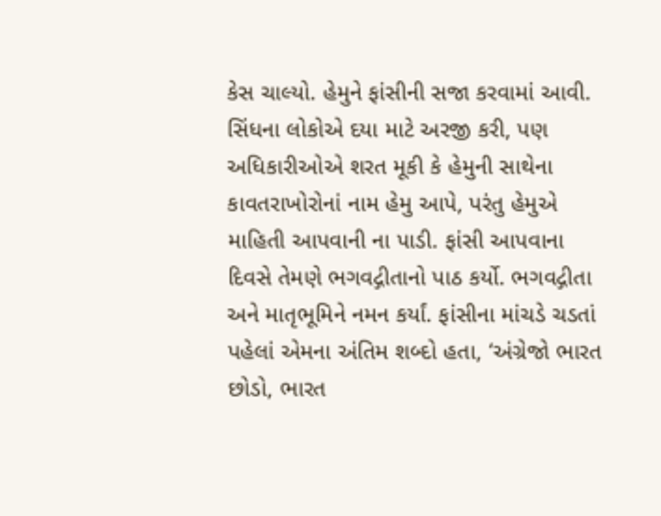કેસ ચાલ્યો. હેમુને ફાંસીની સજા કરવામાં આવી. સિંધના લોકોએ દયા માટે અરજી કરી, પણ અધિકારીઓએ શરત મૂકી કે હેમુની સાથેના કાવતરાખોરોનાં નામ હેમુ આપે, પરંતુ હેમુએ માહિતી આપવાની ના પાડી. ફાંસી આપવાના દિવસે તેમણે ભગવદ્ગીતાનો પાઠ કર્યો. ભગવદ્ગીતા અને માતૃભૂમિને નમન કર્યાં. ફાંસીના માંચડે ચડતાં પહેલાં એમના અંતિમ શબ્દો હતા, ‘અંગ્રેજો ભારત છોડો, ભારત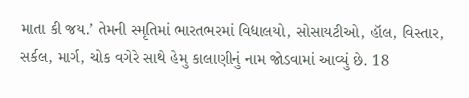માતા કી જય.’ તેમની સ્મૃતિમાં ભારતભરમાં વિદ્યાલયો, સોસાયટીઓ, હૉલ, વિસ્તાર, સર્કલ, માર્ગ, ચોક વગેરે સાથે હેમુ કાલાણીનું નામ જોડવામાં આવ્યું છે. 18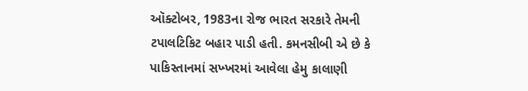ઑક્ટોબર, 1983ના રોજ ભારત સરકારે તેમની ટપાલટિકિટ બહાર પાડી હતી. કમનસીબી એ છે કે પાકિસ્તાનમાં સખ્ખરમાં આવેલા હેમુ કાલાણી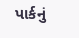પાર્કનું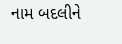નામ બદલીને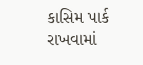કાસિમ પાર્ક રાખવામાં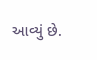આવ્યું છે.